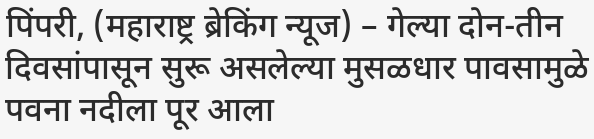पिंपरी, (महाराष्ट्र ब्रेकिंग न्यूज) – गेल्या दोन-तीन दिवसांपासून सुरू असलेल्या मुसळधार पावसामुळे पवना नदीला पूर आला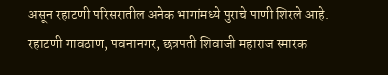असून रहाटणी परिसरातील अनेक भागांमध्ये पुराचे पाणी शिरले आहे. रहाटणी गावठाण, पवनानगर, छत्रपती शिवाजी महाराज स्मारक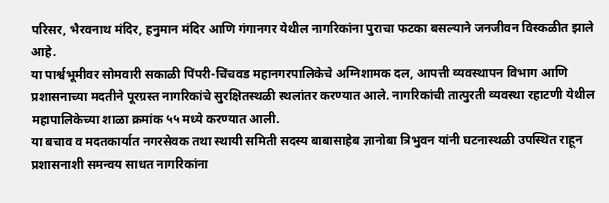परिसर, भैरवनाथ मंदिर, हनुमान मंदिर आणि गंगानगर येथील नागरिकांना पुराचा फटका बसल्याने जनजीवन विस्कळीत झाले आहे.
या पार्श्वभूमीवर सोमवारी सकाळी पिंपरी-चिंचवड महानगरपालिकेचे अग्निशामक दल, आपत्ती व्यवस्थापन विभाग आणि प्रशासनाच्या मदतीने पूरग्रस्त नागरिकांचे सुरक्षितस्थळी स्थलांतर करण्यात आले. नागरिकांची तात्पुरती व्यवस्था रहाटणी येथील महापालिकेच्या शाळा क्रमांक ५५ मध्ये करण्यात आली.
या बचाव व मदतकार्यात नगरसेवक तथा स्थायी समिती सदस्य बाबासाहेब ज्ञानोबा त्रिभुवन यांनी घटनास्थळी उपस्थित राहून प्रशासनाशी समन्वय साधत नागरिकांना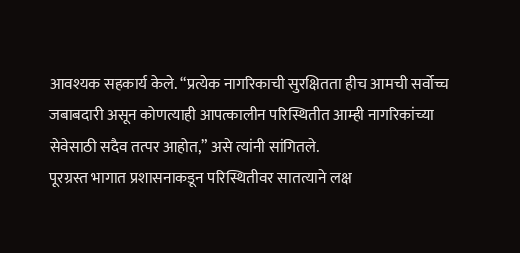आवश्यक सहकार्य केले. “प्रत्येक नागरिकाची सुरक्षितता हीच आमची सर्वोच्च जबाबदारी असून कोणत्याही आपत्कालीन परिस्थितीत आम्ही नागरिकांच्या सेवेसाठी सदैव तत्पर आहोत,” असे त्यांनी सांगितले.
पूरग्रस्त भागात प्रशासनाकडून परिस्थितीवर सातत्याने लक्ष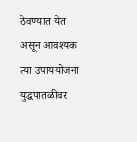ठेवण्यात येत असून आवश्यक त्या उपाययोजना युद्धपातळीवर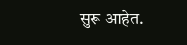सुरू आहेत.